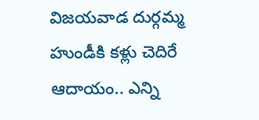విజయవాడ దుర్గమ్మ హుండీకి కళ్లు చెదిరే ఆదాయం.. ఎన్ని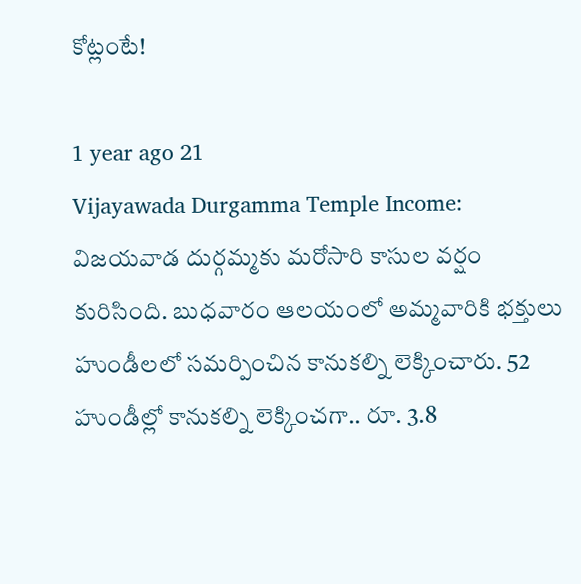కోట్లంటే!

1 year ago 21
Vijayawada Durgamma Temple Income: విజయవాడ దుర్గమ్మకు మరోసారి కాసుల వర్షం కురిసింది. బుధవారం ఆలయంలో అమ్మవారికి భక్తులు హుండీలలో సమర్పించిన కానుకల్ని లెక్కించారు. 52 హుండీల్లో కానుకల్ని లెక్కించగా.. రూ. 3.8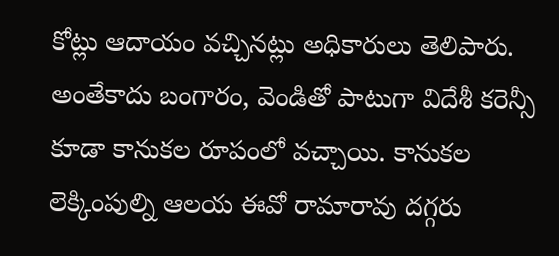కోట్లు ఆదాయం వచ్చినట్లు అధికారులు తెలిపారు. అంతేకాదు బంగారం, వెండితో పాటుగా విదేశీ కరెన్సీ కూడా కానుకల రూపంలో వచ్చాయి. కానుకల లెక్కింపుల్ని ఆలయ ఈవో రామారావు దగ్గరు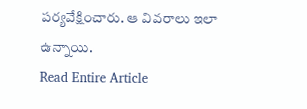పర్యవేక్షించారు. ఆ వివరాలు ఇలా ఉన్నాయి.
Read Entire Article